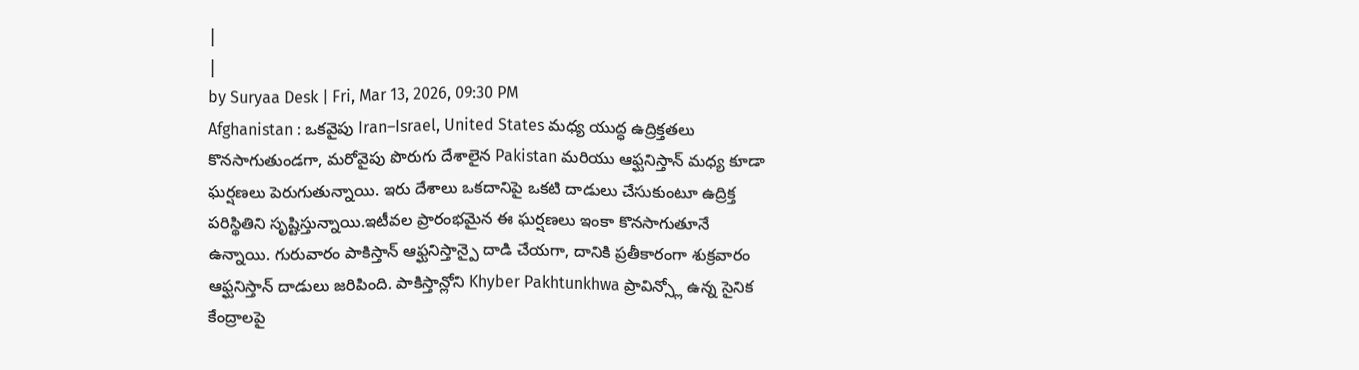|
|
by Suryaa Desk | Fri, Mar 13, 2026, 09:30 PM
Afghanistan : ఒకవైపు Iran–Israel, United States మధ్య యుద్ధ ఉద్రిక్తతలు కొనసాగుతుండగా, మరోవైపు పొరుగు దేశాలైన Pakistan మరియు ఆఫ్ఘనిస్తాన్ మధ్య కూడా ఘర్షణలు పెరుగుతున్నాయి. ఇరు దేశాలు ఒకదానిపై ఒకటి దాడులు చేసుకుంటూ ఉద్రిక్త పరిస్థితిని సృష్టిస్తున్నాయి.ఇటీవల ప్రారంభమైన ఈ ఘర్షణలు ఇంకా కొనసాగుతూనే ఉన్నాయి. గురువారం పాకిస్తాన్ ఆఫ్ఘనిస్తాన్పై దాడి చేయగా, దానికి ప్రతీకారంగా శుక్రవారం ఆఫ్ఘనిస్తాన్ దాడులు జరిపింది. పాకిస్తాన్లోని Khyber Pakhtunkhwa ప్రావిన్స్లో ఉన్న సైనిక కేంద్రాలపై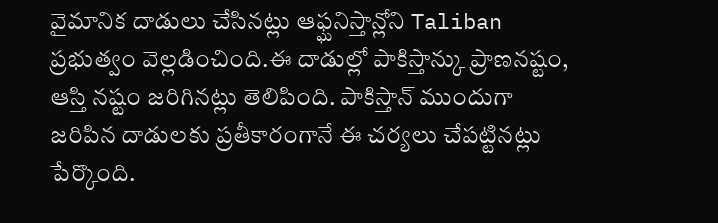వైమానిక దాడులు చేసినట్లు ఆఫ్ఘనిస్తాన్లోని Taliban ప్రభుత్వం వెల్లడించింది.ఈ దాడుల్లో పాకిస్తాన్కు ప్రాణనష్టం, ఆస్తి నష్టం జరిగినట్లు తెలిపింది. పాకిస్తాన్ ముందుగా జరిపిన దాడులకు ప్రతీకారంగానే ఈ చర్యలు చేపట్టినట్లు పేర్కొంది.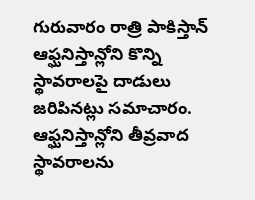గురువారం రాత్రి పాకిస్తాన్ ఆఫ్ఘనిస్తాన్లోని కొన్ని స్థావరాలపై దాడులు జరిపినట్లు సమాచారం. ఆఫ్ఘనిస్తాన్లోని తీవ్రవాద స్థావరాలను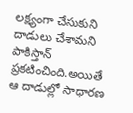లక్ష్యంగా చేసుకుని దాడులు చేశామని పాకిస్తాన్ ప్రకటించింది.అయితే ఆ దాడుల్లో సాధారణ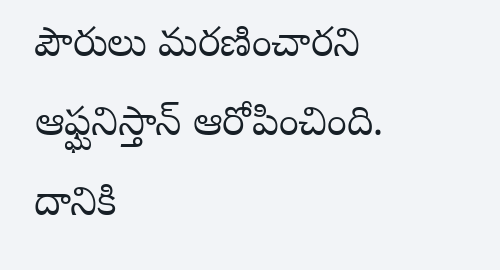పౌరులు మరణించారని ఆఫ్ఘనిస్తాన్ ఆరోపించింది. దానికి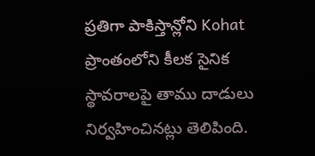ప్రతిగా పాకిస్తాన్లోని Kohat ప్రాంతంలోని కీలక సైనిక స్థావరాలపై తాము దాడులు నిర్వహించినట్లు తెలిపింది.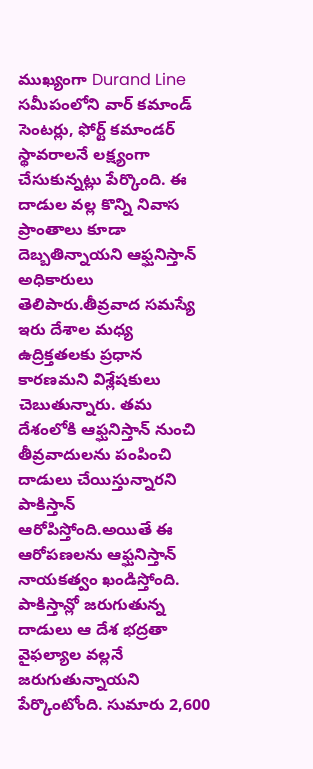ముఖ్యంగా Durand Line సమీపంలోని వార్ కమాండ్ సెంటర్లు, ఫోర్ట్ కమాండర్ స్థావరాలనే లక్ష్యంగా చేసుకున్నట్లు పేర్కొంది. ఈ దాడుల వల్ల కొన్ని నివాస ప్రాంతాలు కూడా దెబ్బతిన్నాయని ఆఫ్ఘనిస్తాన్ అధికారులు తెలిపారు.తీవ్రవాద సమస్యే ఇరు దేశాల మధ్య ఉద్రిక్తతలకు ప్రధాన కారణమని విశ్లేషకులు చెబుతున్నారు. తమ దేశంలోకి ఆఫ్ఘనిస్తాన్ నుంచి తీవ్రవాదులను పంపించి దాడులు చేయిస్తున్నారని పాకిస్తాన్ ఆరోపిస్తోంది.అయితే ఈ ఆరోపణలను ఆఫ్ఘనిస్తాన్ నాయకత్వం ఖండిస్తోంది. పాకిస్తాన్లో జరుగుతున్న దాడులు ఆ దేశ భద్రతా వైఫల్యాల వల్లనే జరుగుతున్నాయని పేర్కొంటోంది. సుమారు 2,600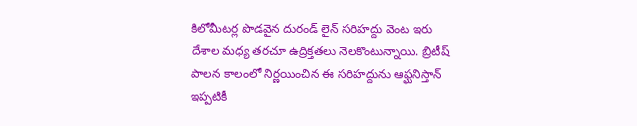కిలోమీటర్ల పొడవైన దురండ్ లైన్ సరిహద్దు వెంట ఇరు దేశాల మధ్య తరచూ ఉద్రిక్తతలు నెలకొంటున్నాయి. బ్రిటీష్ పాలన కాలంలో నిర్ణయించిన ఈ సరిహద్దును ఆఫ్ఘనిస్తాన్ ఇప్పటికీ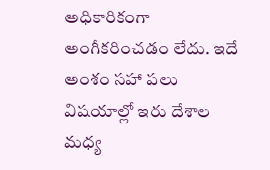అధికారికంగా అంగీకరించడం లేదు. ఇదే అంశం సహా పలు విషయాల్లో ఇరు దేశాల మధ్య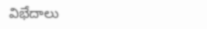విభేదాలు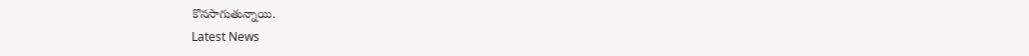కొనసాగుతున్నాయి.
Latest News